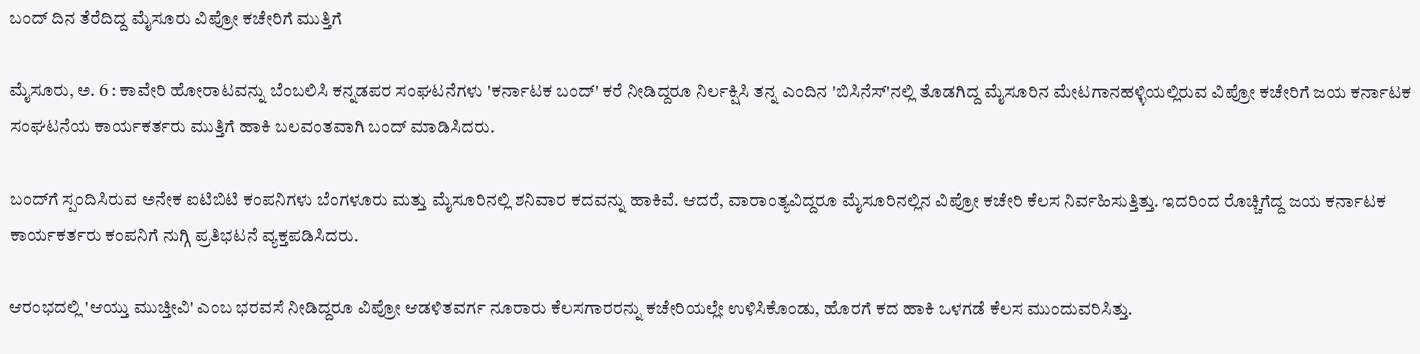ಬಂದ್ ದಿನ ತೆರೆದಿದ್ದ ಮೈಸೂರು ವಿಪ್ರೋ ಕಚೇರಿಗೆ ಮುತ್ತಿಗೆ

ಮೈಸೂರು, ಅ. 6 : ಕಾವೇರಿ ಹೋರಾಟವನ್ನು ಬೆಂಬಲಿಸಿ ಕನ್ನಡಪರ ಸಂಘಟನೆಗಳು 'ಕರ್ನಾಟಕ ಬಂದ್' ಕರೆ ನೀಡಿದ್ದರೂ ನಿರ್ಲಕ್ಷಿಸಿ ತನ್ನ ಎಂದಿನ 'ಬಿಸಿನೆಸ್'ನಲ್ಲಿ ತೊಡಗಿದ್ದ ಮೈಸೂರಿನ ಮೇಟಗಾನಹಳ್ಳಿಯಲ್ಲಿರುವ ವಿಪ್ರೋ ಕಚೇರಿಗೆ ಜಯ ಕರ್ನಾಟಕ ಸಂಘಟನೆಯ ಕಾರ್ಯಕರ್ತರು ಮುತ್ತಿಗೆ ಹಾಕಿ ಬಲವಂತವಾಗಿ ಬಂದ್ ಮಾಡಿಸಿದರು.

ಬಂದ್‍ಗೆ ಸ್ಪಂದಿಸಿರುವ ಅನೇಕ ಐಟಿಬಿಟಿ ಕಂಪನಿಗಳು ಬೆಂಗಳೂರು ಮತ್ತು ಮೈಸೂರಿನಲ್ಲಿ ಶನಿವಾರ ಕದವನ್ನು ಹಾಕಿವೆ. ಆದರೆ, ವಾರಾಂತ್ಯವಿದ್ದರೂ ಮೈಸೂರಿನಲ್ಲಿನ ವಿಪ್ರೋ ಕಚೇರಿ ಕೆಲಸ ನಿರ್ವಹಿಸುತ್ತಿತ್ತು. ಇದರಿಂದ ರೊಚ್ಚಿಗೆದ್ದ ಜಯ ಕರ್ನಾಟಕ ಕಾರ್ಯಕರ್ತರು ಕಂಪನಿಗೆ ನುಗ್ಗಿ ಪ್ರತಿಭಟನೆ ವ್ಯಕ್ತಪಡಿಸಿದರು.

ಆರಂಭದಲ್ಲಿ 'ಆಯ್ತು ಮುಚ್ತೀವಿ' ಎಂಬ ಭರವಸೆ ನೀಡಿದ್ದರೂ ವಿಪ್ರೋ ಆಡಳಿತವರ್ಗ ನೂರಾರು ಕೆಲಸಗಾರರನ್ನು ಕಚೇರಿಯಲ್ಲೇ ಉಳಿಸಿಕೊಂಡು, ಹೊರಗೆ ಕದ ಹಾಕಿ ಒಳಗಡೆ ಕೆಲಸ ಮುಂದುವರಿಸಿತ್ತು.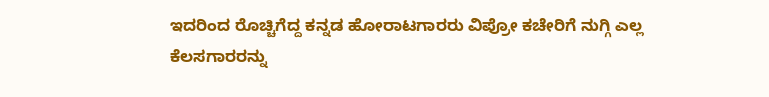ಇದರಿಂದ ರೊಚ್ಚಿಗೆದ್ದ ಕನ್ನಡ ಹೋರಾಟಗಾರರು ವಿಪ್ರೋ ಕಚೇರಿಗೆ ನುಗ್ಗಿ ಎಲ್ಲ ಕೆಲಸಗಾರರನ್ನು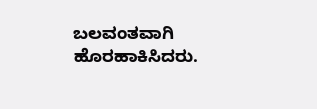ಬಲವಂತವಾಗಿ ಹೊರಹಾಕಿಸಿದರು.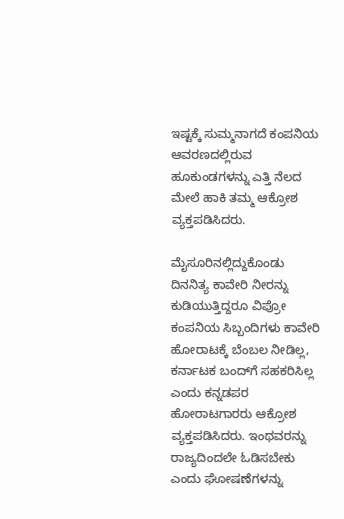ಇಷ್ಟಕ್ಕೆ ಸುಮ್ಮನಾಗದೆ ಕಂಪನಿಯ ಆವರಣದಲ್ಲಿರುವ ಹೂಕುಂಡಗಳನ್ನು ಎತ್ತಿ ನೆಲದ ಮೇಲೆ ಹಾಕಿ ತಮ್ಮ ಆಕ್ರೋಶ ವ್ಯಕ್ತಪಡಿಸಿದರು.

ಮೈಸೂರಿನಲ್ಲಿದ್ದುಕೊಂಡು ದಿನನಿತ್ಯ ಕಾವೇರಿ ನೀರನ್ನು ಕುಡಿಯುತ್ತಿದ್ದರೂ ವಿಪ್ರೋ ಕಂಪನಿಯ ಸಿಬ್ಬಂದಿಗಳು ಕಾವೇರಿ ಹೋರಾಟಕ್ಕೆ ಬೆಂಬಲ ನೀಡಿಲ್ಲ, ಕರ್ನಾಟಕ ಬಂದ್‌ಗೆ ಸಹಕರಿಸಿಲ್ಲ ಎಂದು ಕನ್ನಡಪರ ಹೋರಾಟಗಾರರು ಆಕ್ರೋಶ ವ್ಯಕ್ತಪಡಿಸಿದರು. ಇಂಥವರನ್ನು ರಾಜ್ಯದಿಂದಲೇ ಓಡಿಸಬೇಕು ಎಂದು ಘೋಷಣೆಗಳನ್ನು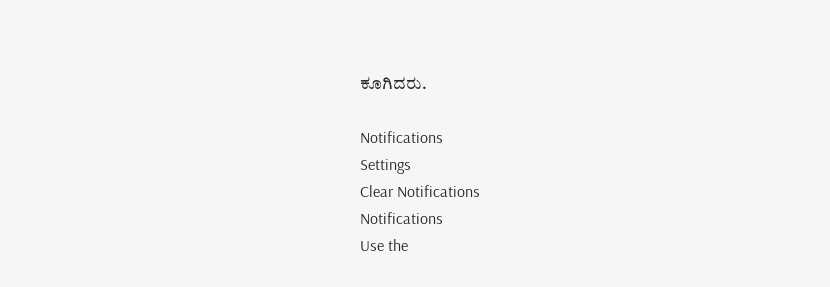ಕೂಗಿದರು.

Notifications
Settings
Clear Notifications
Notifications
Use the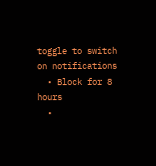toggle to switch on notifications
  • Block for 8 hours
  •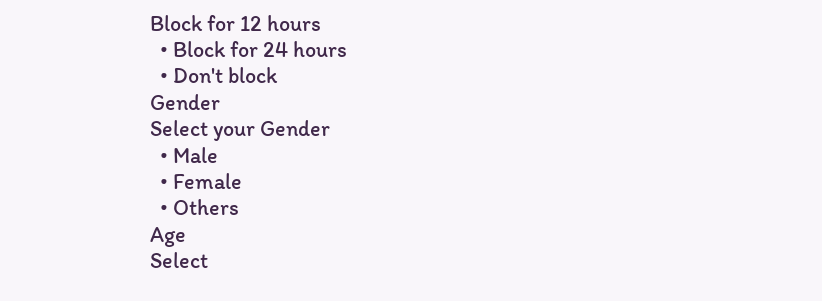Block for 12 hours
  • Block for 24 hours
  • Don't block
Gender
Select your Gender
  • Male
  • Female
  • Others
Age
Select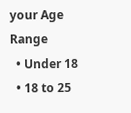your Age Range
  • Under 18
  • 18 to 25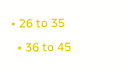• 26 to 35
  • 36 to 45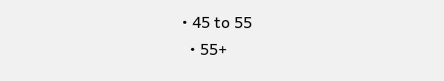• 45 to 55
  • 55+